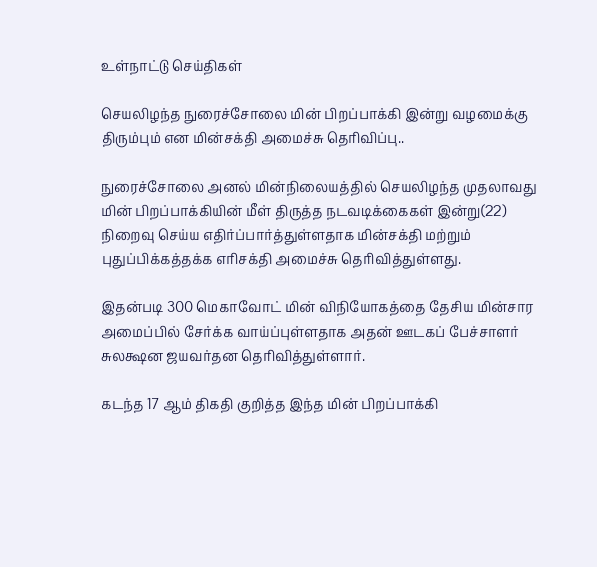உள்நாட்டு செய்திகள்

செயலிழந்த நுரைச்சோலை மின் பிறப்பாக்கி இன்று வழமைக்கு திரும்பும் என மின்சக்தி அமைச்சு தெரிவிப்பு..

நுரைச்சோலை அனல் மின்நிலையத்தில் செயலிழந்த முதலாவது மின் பிறப்பாக்கியின் மீள் திருத்த நடவடிக்கைகள் இன்று(22) நிறைவு செய்ய எதிர்ப்பார்த்துள்ளதாக மின்சக்தி மற்றும் புதுப்பிக்கத்தக்க எரிசக்தி அமைச்சு தெரிவித்துள்ளது.

இதன்படி 300 மெகாவோட் மின் விநியோகத்தை தேசிய மின்சார அமைப்பில் சேர்க்க வாய்ப்புள்ளதாக அதன் ஊடகப் பேச்சாளர் சுலக்ஷன ஜயவர்தன தெரிவித்துள்ளார்.

கடந்த 17 ஆம் திகதி குறித்த இந்த மின் பிறப்பாக்கி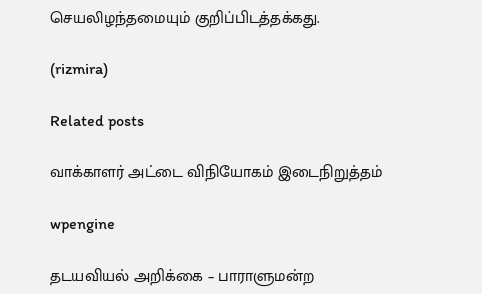செயலிழந்தமையும் குறிப்பிடத்தக்கது.

(rizmira)

Related posts

வாக்காளர் அட்டை விநியோகம் இடைநிறுத்தம்

wpengine

தடயவியல் அறிக்கை – பாராளுமன்ற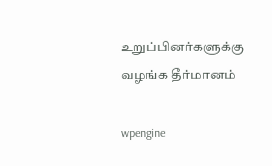உறுப்பினர்களுக்கு வழங்க தீர்மானம்

wpengine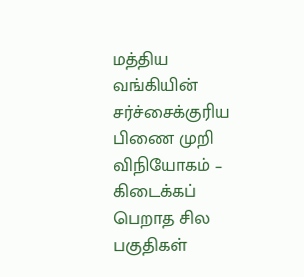மத்திய வங்கியின் சர்ச்சைக்குரிய பிணை முறி விநியோகம் – கிடைக்கப் பெறாத சில பகுதிகள்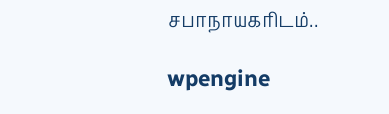சபாநாயகரிடம்..

wpengine